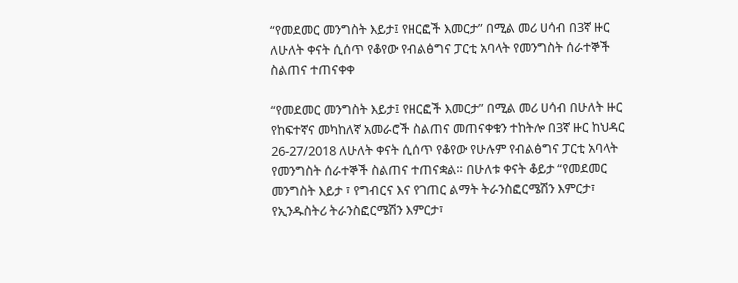“የመደመር መንግስት እይታ፤ የዘርፎች እመርታ” በሚል መሪ ሀሳብ በ3ኛ ዙር ለሁለት ቀናት ሲሰጥ የቆየው የብልፅግና ፓርቲ አባላት የመንግስት ሰራተኞች ስልጠና ተጠናቀቀ

“የመደመር መንግስት እይታ፤ የዘርፎች እመርታ” በሚል መሪ ሀሳብ በሁለት ዙር የከፍተኛና መካከለኛ አመራሮች ስልጠና መጠናቀቁን ተከትሎ በ3ኛ ዙር ከህዳር 26-27/2018 ለሁለት ቀናት ሲሰጥ የቆየው የሁሉም የብልፅግና ፓርቲ አባላት የመንግስት ሰራተኞች ስልጠና ተጠናቋል። በሁለቱ ቀናት ቆይታ “የመደመር መንግስት እይታ ፣ የግብርና እና የገጠር ልማት ትራንስፎርሜሽን እምርታ፣ የኢንዱስትሪ ትራንስፎርሜሽን እምርታ፣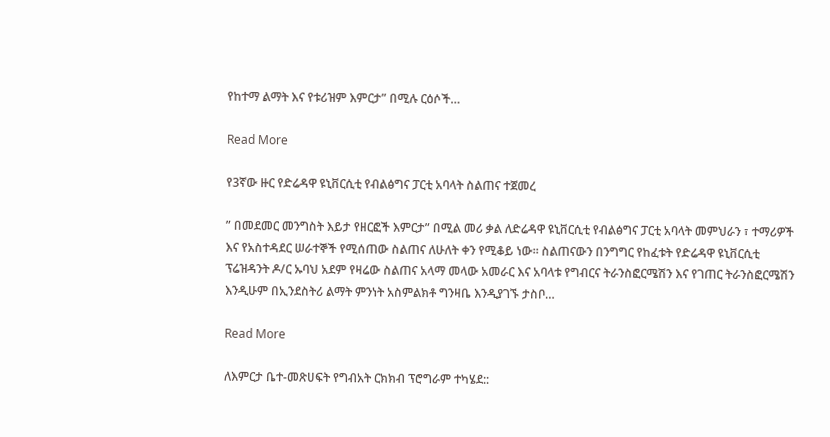የከተማ ልማት እና የቱሪዝም እምርታ” በሚሉ ርዕሶች…

Read More

የ3ኛው ዙር የድሬዳዋ ዩኒቨርሲቲ የብልፅግና ፓርቲ አባላት ስልጠና ተጀመረ

” በመደመር መንግስት እይታ የዘርፎች እምርታ” በሚል መሪ ቃል ለድሬዳዋ ዩኒቨርሲቲ የብልፅግና ፓርቲ አባላት መምህራን ፣ ተማሪዎች እና የአስተዳደር ሠራተኞች የሚሰጠው ስልጠና ለሁለት ቀን የሚቆይ ነው፡፡ ስልጠናውን በንግግር የከፈቱት የድሬዳዋ ዩኒቨርሲቲ ፕሬዝዳንት ዶ/ር ኡባህ አደም የዛሬው ስልጠና አላማ መላው አመራር እና አባላቱ የግብርና ትራንስፎርሜሽን እና የገጠር ትራንስፎርሜሽን እንዲሁም በኢንደስትሪ ልማት ምንነት አስምልክቶ ግንዛቤ እንዲያገኙ ታስቦ…

Read More

ለእምርታ ቤተ-መጽሀፍት የግብአት ርክክብ ፕሮግራም ተካሄደ::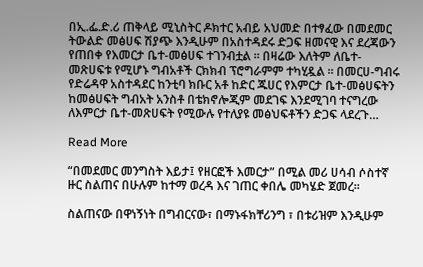በኢ.ፌ.ድ.ሪ ጠቅላይ ሚኒስትር ዶክተር አብይ አህመድ በተፃፈው በመደመር ትውልድ መፅሀፍ ሽያጭ እንዲሁም በአስተዳደሩ ድጋፍ ዘመናዊ እና ደረጃውን የጠበቀ የእመርታ ቤተ-መፅሀፍ ተገንብቷል ። በዛሬው እለትም ለቤተ-መጽሀፍቱ የሚሆኑ ግብአቶች ርክክብ ፕሮግራምም ተካሂዷል ። በመርሀ-ግብሩ የድሬዳዋ አስተዳደር ከንቲባ ክቡር አቶ ከድር ጁሀር የእምርታ ቤተ-መፅሀፍትን ከመፅሀፍት ግብአት አንስቶ በቴክኖሎጂም መደገፍ እንደሚገባ ተናግረው ለእምርታ ቤተ-መጽሀፍት የሚውሉ የተለያዩ መፅህፍቶችን ድጋፍ ላደረጉ…

Read More

“በመደመር መንግስት እይታ፤ የዘርፎች እመርታ” በሚል መሪ ሀሳብ ሶስተኛ ዙር ስልጠና በሁሉም ከተማ ወረዳ እና ገጠር ቀበሌ መካሄድ ጀመረ።

ስልጠናው በዋነኝነት በግብርናው፣ በማኑፋክቸሪንግ ፣ በቱሪዝም እንዲሁም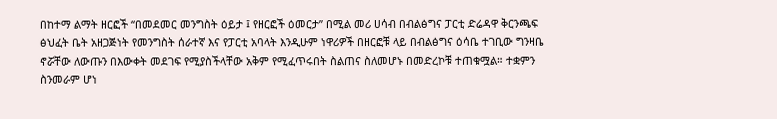በከተማ ልማት ዘርፎች “በመደመር መንግስት ዕይታ ፤ የዘርፎች ዕመርታ” በሚል መሪ ሀሳብ በብልፅግና ፓርቲ ድሬዳዋ ቅርንጫፍ ፅህፈት ቤት አዘጋጅነት የመንግስት ሰራተኛ እና የፓርቲ አባላት እንዲሁም ነዋሪዎች በዘርፎቹ ላይ በብልፅግና ዕሳቤ ተገቢው ግንዛቤ ኖሯቸው ለውጡን በእውቀት መደገፍ የሚያስችላቸው አቅም የሚፈጥሩበት ስልጠና ስለመሆኑ በመድረኮቹ ተጠቁሟል። ተቋምን ስንመራም ሆነ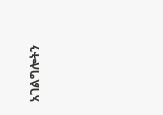አገልግሎትን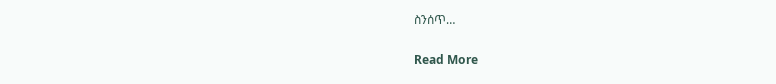ስንሰጥ…

Read More